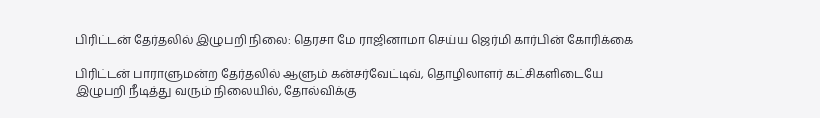பிரிட்டன் தேர்தலில் இழுபறி நிலை: தெரசா மே ராஜினாமா செய்ய ஜெர்மி கார்பின் கோரிக்கை

பிரிட்டன் பாராளுமன்ற தேர்தலில் ஆளும் கன்சர்வேட்டிவ், தொழிலாளர் கட்சிகளிடையே இழுபறி நீடித்து வரும் நிலையில், தோல்விக்கு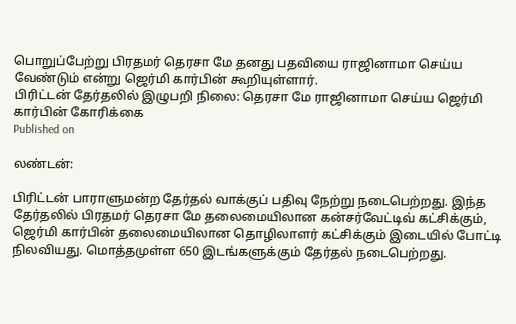பொறுப்பேற்று பிரதமர் தெரசா மே தனது பதவியை ராஜினாமா செய்ய வேண்டும் என்று ஜெர்மி கார்பின் கூறியுள்ளார்.
பிரிட்டன் தேர்தலில் இழுபறி நிலை: தெரசா மே ராஜினாமா செய்ய ஜெர்மி கார்பின் கோரிக்கை
Published on

லண்டன்:

பிரிட்டன் பாராளுமன்ற தேர்தல் வாக்குப் பதிவு நேற்று நடைபெற்றது. இந்த தேர்தலில் பிரதமர் தெரசா மே தலைமையிலான கன்சர்வேட்டிவ் கட்சிக்கும், ஜெர்மி கார்பின் தலைமையிலான தொழிலாளர் கட்சிக்கும் இடையில் போட்டி நிலவியது. மொத்தமுள்ள 650 இடங்களுக்கும் தேர்தல் நடைபெற்றது.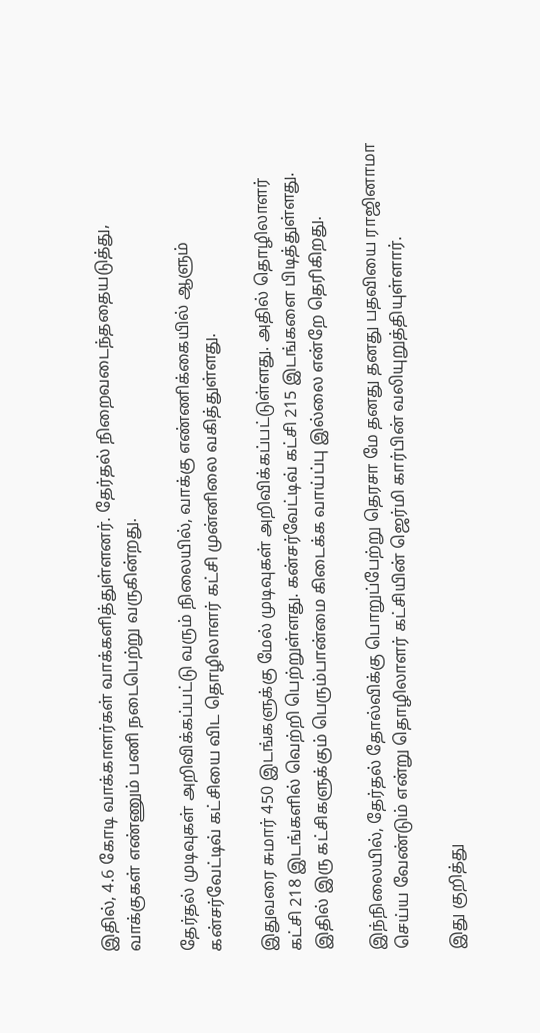இதில், 4.6 கோடி வாக்காளர்கள் வாக்களித்துள்ளனர். தேர்தல் நிறைவடைந்ததையடுத்து, வாக்குகள் எண்ணும் பணி நடைபெற்று வருகின்றது.

தேர்தல் முடிவுகள் அறிவிக்கப்பட்டு வரும் நிலையில், வாக்கு எண்ணிக்கையில் ஆளும் கன்சர்வேட்டிவ் கட்சியை விட தொழிலாளர் கட்சி முன்னிலை வகித்துள்ளது.

இதுவரை சுமார் 450 இடங்களுக்கு மேல் முடிவுகள் அறிவிக்கப்பட்டுள்ளது. அதில் தொழிலாளர் கட்சி 218 இடங்களில் வெற்றி பெற்றுள்ளது. கன்சர்வேட்டிவ் கட்சி 215 இடங்களை பிடித்துள்ளது. இதில் இரு கட்சிகளுக்கும் பெரும்பான்மை கிடைக்க வாய்ப்பு இல்லை என்றே தெரிகிறது.

இந்நிலையில், தேர்தல் தோல்விக்கு பொறுப்பேற்று தெரசா மே தனது தனது பதவியை ராஜினாமா செய்ய வேண்டும் என்று தொழிலாளர் கட்சியின் ஜெர்மி கார்பின் வலியுறுத்தியுள்ளார்.

இது குறித்து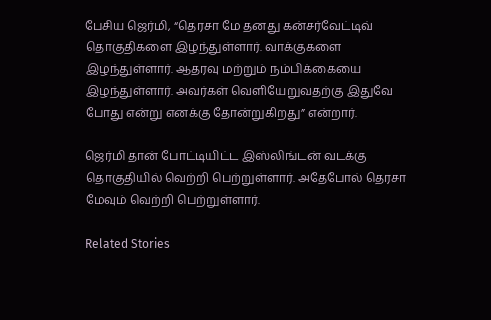பேசிய ஜெர்மி, “தெரசா மே தனது கன்சர்வேட்டிவ் தொகுதிகளை இழந்துள்ளார். வாக்குகளை இழந்துள்ளார். ஆதரவு மற்றும் நம்பிக்கையை இழந்துள்ளார். அவர்கள் வெளியேறுவதற்கு இதுவே போது என்று எனக்கு தோன்றுகிறது” என்றார்.

ஜெர்மி தான் போட்டியிட்ட இஸ்லிங்டன் வடக்கு தொகுதியில் வெற்றி பெற்றுள்ளார். அதேபோல் தெரசா மேவும் வெற்றி பெற்றுள்ளார்.

Related Stories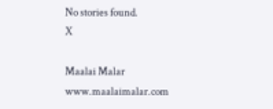No stories found.
X

Maalai Malar
www.maalaimalar.com